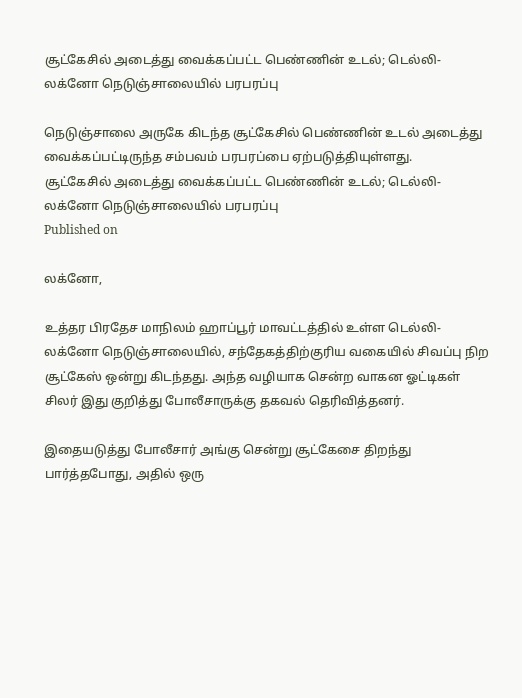சூட்கேசில் அடைத்து வைக்கப்பட்ட பெண்ணின் உடல்; டெல்லி-லக்னோ நெடுஞ்சாலையில் பரபரப்பு

நெடுஞ்சாலை அருகே கிடந்த சூட்கேசில் பெண்ணின் உடல் அடைத்து வைக்கப்பட்டிருந்த சம்பவம் பரபரப்பை ஏற்படுத்தியுள்ளது.
சூட்கேசில் அடைத்து வைக்கப்பட்ட பெண்ணின் உடல்; டெல்லி-லக்னோ நெடுஞ்சாலையில் பரபரப்பு
Published on

லக்னோ,

உத்தர பிரதேச மாநிலம் ஹாப்பூர் மாவட்டத்தில் உள்ள டெல்லி-லக்னோ நெடுஞ்சாலையில், சந்தேகத்திற்குரிய வகையில் சிவப்பு நிற சூட்கேஸ் ஒன்று கிடந்தது. அந்த வழியாக சென்ற வாகன ஓட்டிகள் சிலர் இது குறித்து போலீசாருக்கு தகவல் தெரிவித்தனர்.

இதையடுத்து போலீசார் அங்கு சென்று சூட்கேசை திறந்து பார்த்தபோது, அதில் ஒரு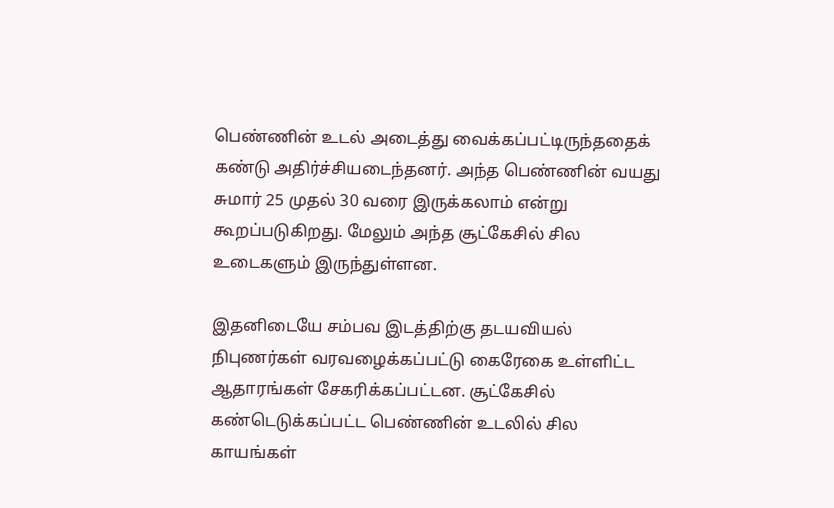பெண்ணின் உடல் அடைத்து வைக்கப்பட்டிருந்ததைக் கண்டு அதிர்ச்சியடைந்தனர். அந்த பெண்ணின் வயது சுமார் 25 முதல் 30 வரை இருக்கலாம் என்று கூறப்படுகிறது. மேலும் அந்த சூட்கேசில் சில உடைகளும் இருந்துள்ளன.

இதனிடையே சம்பவ இடத்திற்கு தடயவியல் நிபுணர்கள் வரவழைக்கப்பட்டு கைரேகை உள்ளிட்ட ஆதாரங்கள் சேகரிக்கப்பட்டன. சூட்கேசில் கண்டெடுக்கப்பட்ட பெண்ணின் உடலில் சில காயங்கள்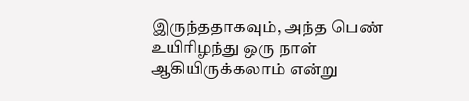இருந்ததாகவும், அந்த பெண் உயிரிழந்து ஒரு நாள் ஆகியிருக்கலாம் என்று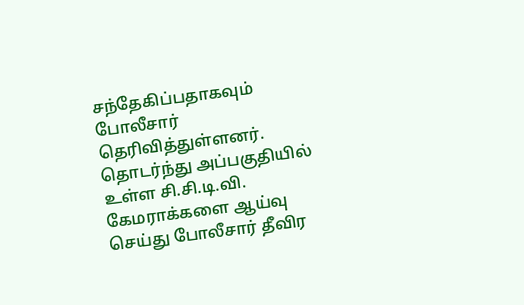சந்தேகிப்பதாகவும் போலீசார் தெரிவித்துள்ளனர். தொடர்ந்து அப்பகுதியில் உள்ள சி.சி.டி.வி. கேமராக்களை ஆய்வு செய்து போலீசார் தீவிர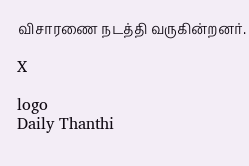விசாரணை நடத்தி வருகின்றனர்.

X

logo
Daily Thanthi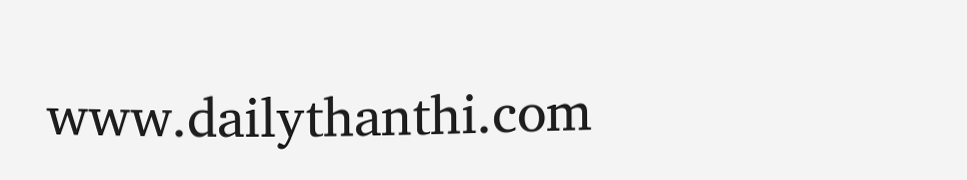www.dailythanthi.com